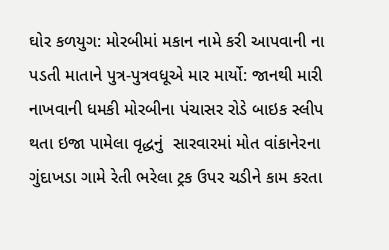ઘોર કળયુગ: મોરબીમાં મકાન નામે કરી આપવાની ના પડતી માતાને પુત્ર-પુત્રવધૂએ માર માર્યો: જાનથી મારી નાખવાની ધમકી મોરબીના પંચાસર રોડે બાઇક સ્લીપ થતા ઇજા પામેલા વૃદ્ધનું  સારવારમાં મોત વાંકાનેરના ગુંદાખડા ગામે રેતી ભરેલા ટ્રક ઉપર ચડીને કામ કરતા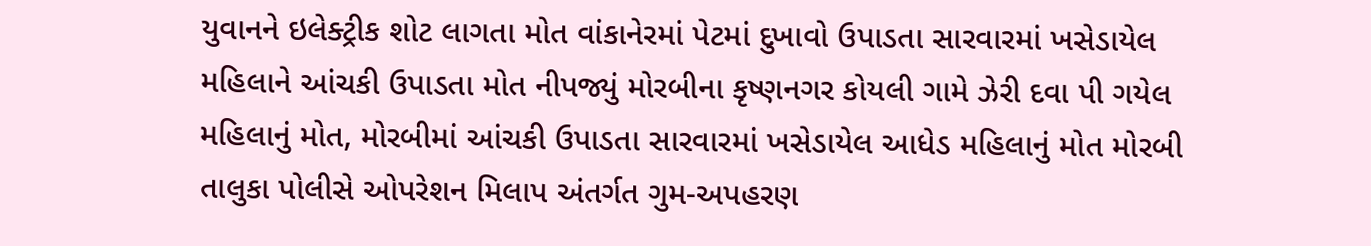યુવાનને ઇલેક્ટ્રીક શોટ લાગતા મોત વાંકાનેરમાં પેટમાં દુખાવો ઉપાડતા સારવારમાં ખસેડાયેલ મહિલાને આંચકી ઉપાડતા મોત નીપજ્યું મોરબીના કૃષ્ણનગર કોયલી ગામે ઝેરી દવા પી ગયેલ મહિલાનું મોત, મોરબીમાં આંચકી ઉપાડતા સારવારમાં ખસેડાયેલ આધેડ મહિલાનું મોત મોરબી તાલુકા પોલીસે ઓપરેશન મિલાપ અંતર્ગત ગુમ-અપહરણ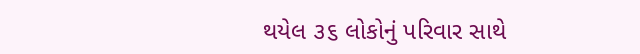થયેલ ૩૬ લોકોનું પરિવાર સાથે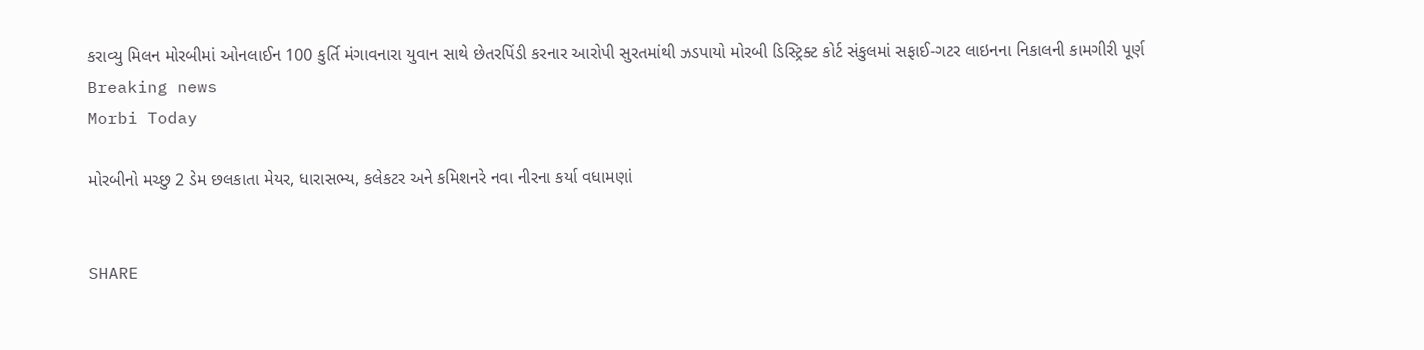કરાવ્યુ મિલન મોરબીમાં ઓનલાઈન 100 કુર્તિ મંગાવનારા યુવાન સાથે છેતરપિંડી કરનાર આરોપી સુરતમાંથી ઝડપાયો મોરબી ડિસ્ટ્રિક્ટ કોર્ટ સંકુલમાં સફાઈ-ગટર લાઇનના નિકાલની કામગીરી પૂર્ણ
Breaking news
Morbi Today

મોરબીનો મચ્છુ 2 ડેમ છલકાતા મેયર, ધારાસભ્ય, કલેકટર અને કમિશનરે નવા નીરના કર્યા વધામણાં


SHARE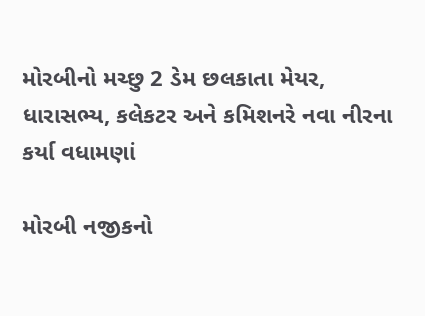મોરબીનો મચ્છુ 2 ડેમ છલકાતા મેયર, ધારાસભ્ય, કલેકટર અને કમિશનરે નવા નીરના કર્યા વધામણાં

મોરબી નજીકનો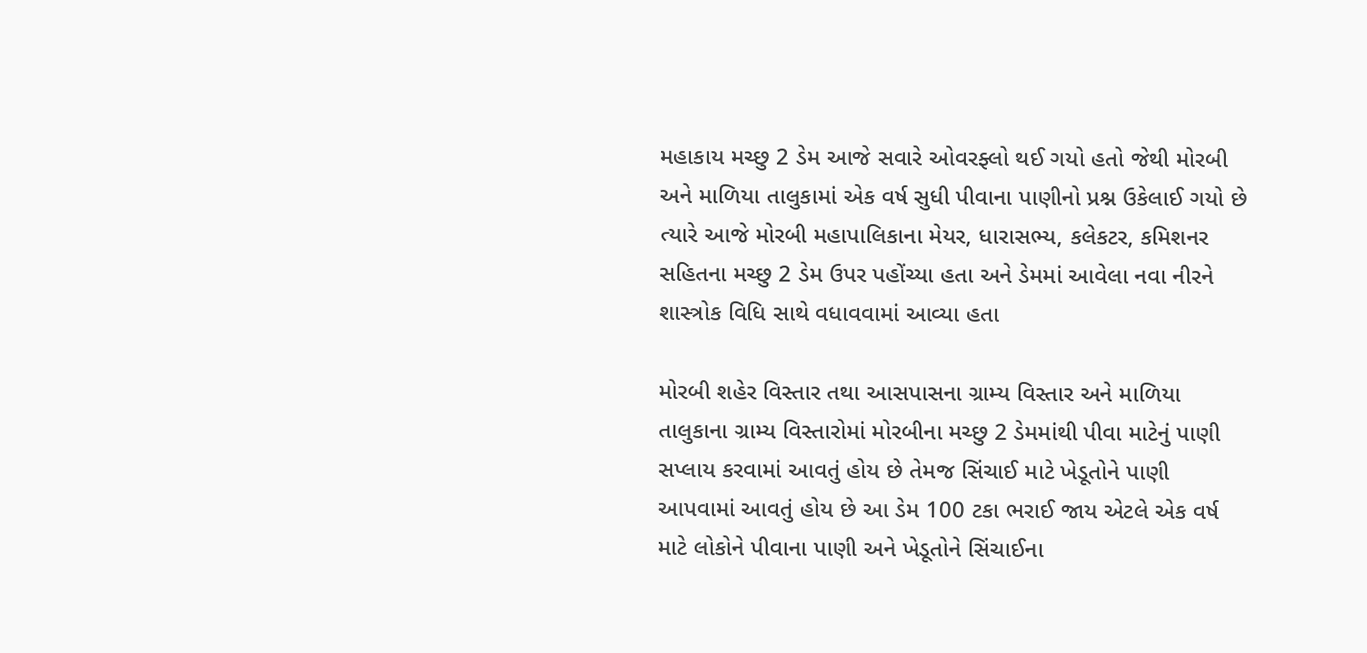મહાકાય મચ્છુ 2 ડેમ આજે સવારે ઓવરફ્લો થઈ ગયો હતો જેથી મોરબી અને માળિયા તાલુકામાં એક વર્ષ સુધી પીવાના પાણીનો પ્રશ્ન ઉકેલાઈ ગયો છે ત્યારે આજે મોરબી મહાપાલિકાના મેયર, ધારાસભ્ય, કલેકટર, કમિશનર સહિતના મચ્છુ 2 ડેમ ઉપર પહોંચ્યા હતા અને ડેમમાં આવેલા નવા નીરને શાસ્ત્રોક વિધિ સાથે વધાવવામાં આવ્યા હતા

મોરબી શહેર વિસ્તાર તથા આસપાસના ગ્રામ્ય વિસ્તાર અને માળિયા તાલુકાના ગ્રામ્ય વિસ્તારોમાં મોરબીના મચ્છુ 2 ડેમમાંથી પીવા માટેનું પાણી સપ્લાય કરવામાં આવતું હોય છે તેમજ સિંચાઈ માટે ખેડૂતોને પાણી આપવામાં આવતું હોય છે આ ડેમ 100 ટકા ભરાઈ જાય એટલે એક વર્ષ માટે લોકોને પીવાના પાણી અને ખેડૂતોને સિંચાઈના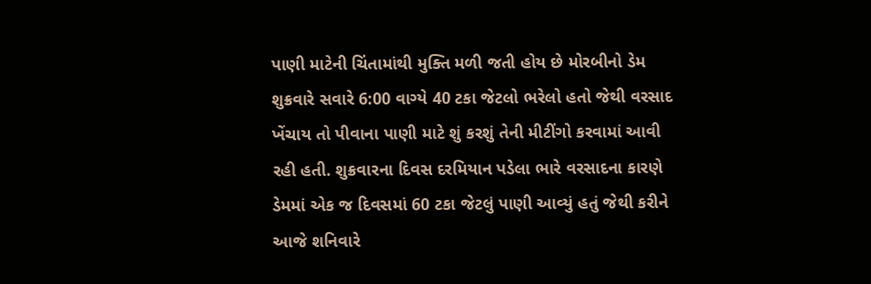પાણી માટેની ચિંતામાંથી મુક્તિ મળી જતી હોય છે મોરબીનો ડેમ શુક્રવારે સવારે 6:00 વાગ્યે 40 ટકા જેટલો ભરેલો હતો જેથી વરસાદ ખેંચાય તો પીવાના પાણી માટે શું કરશું તેની મીટીંગો કરવામાં આવી રહી હતી. શુક્રવારના દિવસ દરમિયાન પડેલા ભારે વરસાદના કારણે ડેમમાં એક જ દિવસમાં 60 ટકા જેટલું પાણી આવ્યું હતું જેથી કરીને આજે શનિવારે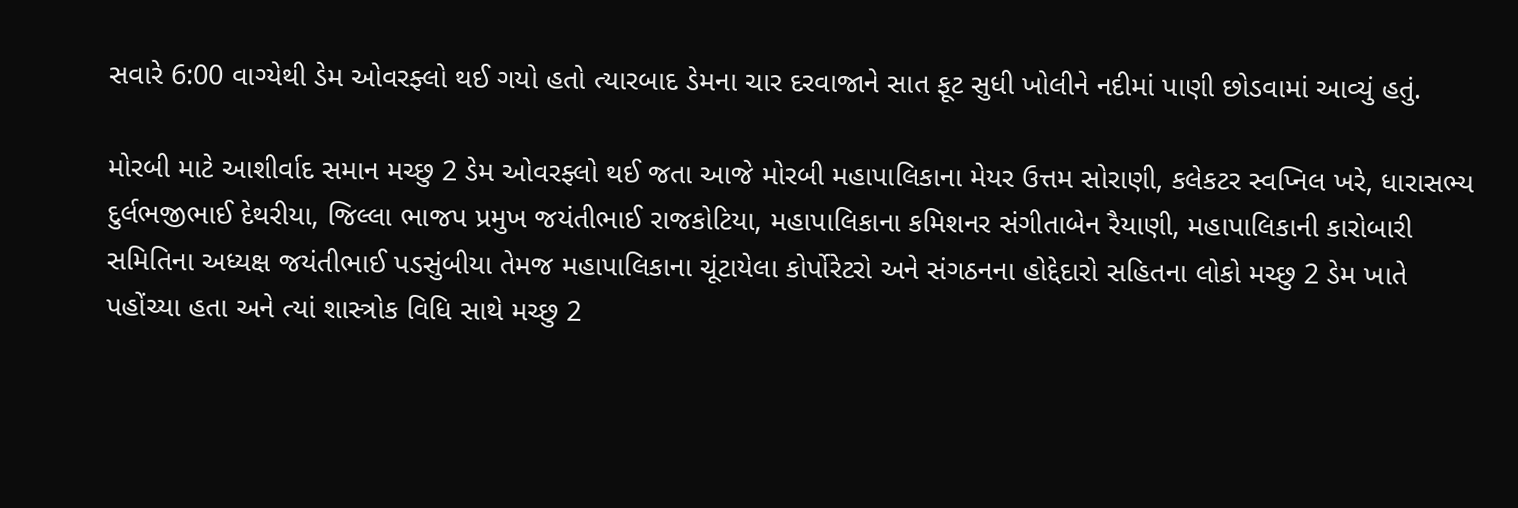સવારે 6:00 વાગ્યેથી ડેમ ઓવરફ્લો થઈ ગયો હતો ત્યારબાદ ડેમના ચાર દરવાજાને સાત ફૂટ સુધી ખોલીને નદીમાં પાણી છોડવામાં આવ્યું હતું.

મોરબી માટે આશીર્વાદ સમાન મચ્છુ 2 ડેમ ઓવરફ્લો થઈ જતા આજે મોરબી મહાપાલિકાના મેયર ઉત્તમ સોરાણી, કલેકટર સ્વપ્નિલ ખરે, ધારાસભ્ય દુર્લભજીભાઈ દેથરીયા, જિલ્લા ભાજપ પ્રમુખ જયંતીભાઈ રાજકોટિયા, મહાપાલિકાના કમિશનર સંગીતાબેન રૈયાણી, મહાપાલિકાની કારોબારી સમિતિના અધ્યક્ષ જયંતીભાઈ પડસુંબીયા તેમજ મહાપાલિકાના ચૂંટાયેલા કોર્પોરેટરો અને સંગઠનના હોદ્દેદારો સહિતના લોકો મચ્છુ 2 ડેમ ખાતે પહોંચ્યા હતા અને ત્યાં શાસ્ત્રોક વિધિ સાથે મચ્છુ 2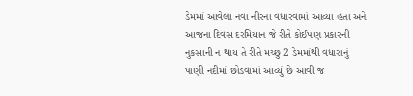ડેમમાં આવેલા નવા નીરના વધારવામાં આવ્યા હતા અને આજના દિવસ દરમિયાન જે રીતે કોઈપણ પ્રકારની નુકસાની ન થાય તે રીતે મચ્છુ 2 ડેમમાંથી વધારાનું પાણી નદીમાં છોડવામાં આવ્યું છે આવી જ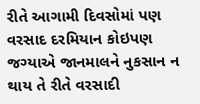રીતે આગામી દિવસોમાં પણ વરસાદ દરમિયાન કોઇપણ જગ્યાએ જાનમાલને નુકસાન ન થાય તે રીતે વરસાદી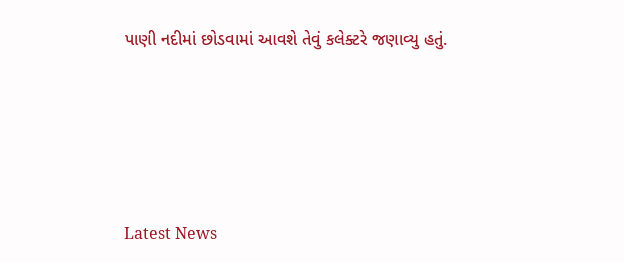પાણી નદીમાં છોડવામાં આવશે તેવું કલેક્ટરે જણાવ્યુ હતું.






Latest News